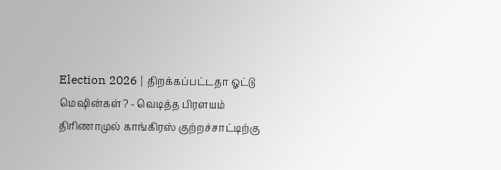Election 2026 | திறக்கப்பட்டதா ஓட்டு மெஷின்கள்? - வெடித்த பிரளயம்
திரிணாமுல் காங்கிரஸ் குற்றச்சாட்டிற்கு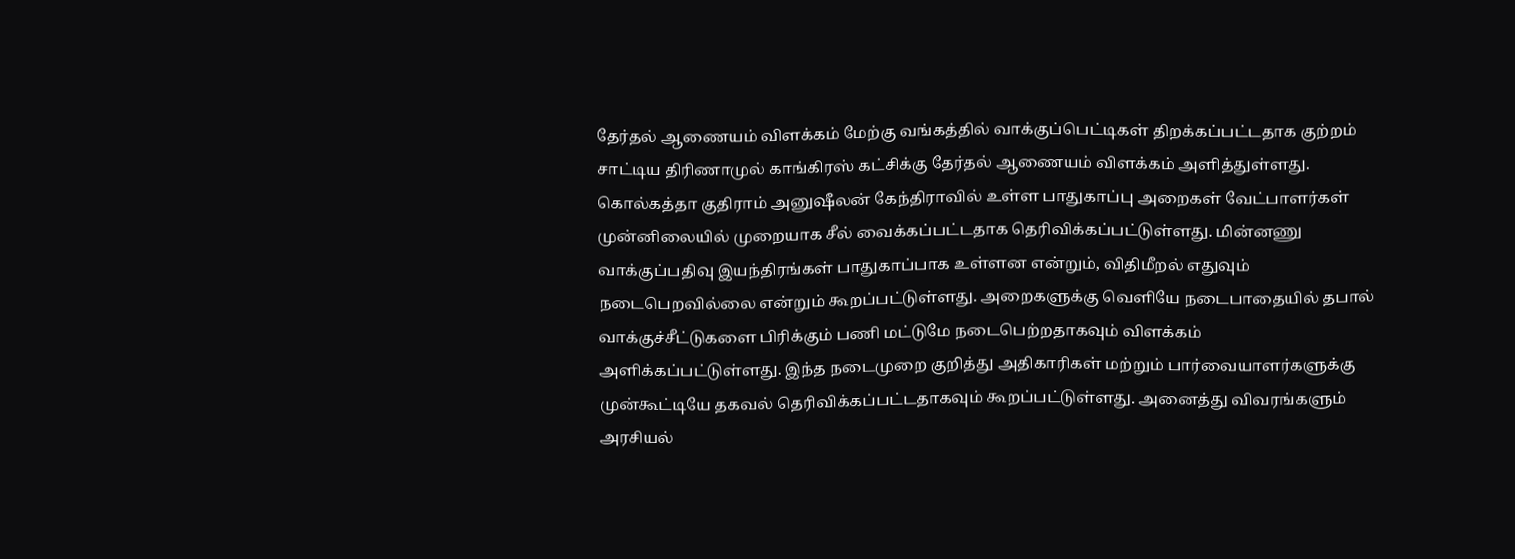தேர்தல் ஆணையம் விளக்கம் மேற்கு வங்கத்தில் வாக்குப்பெட்டிகள் திறக்கப்பட்டதாக குற்றம் சாட்டிய திரிணாமுல் காங்கிரஸ் கட்சிக்கு தேர்தல் ஆணையம் விளக்கம் அளித்துள்ளது. கொல்கத்தா குதிராம் அனுஷீலன் கேந்திராவில் உள்ள பாதுகாப்பு அறைகள் வேட்பாளர்கள் முன்னிலையில் முறையாக சீல் வைக்கப்பட்டதாக தெரிவிக்கப்பட்டுள்ளது. மின்னணு வாக்குப்பதிவு இயந்திரங்கள் பாதுகாப்பாக உள்ளன என்றும், விதிமீறல் எதுவும் நடைபெறவில்லை என்றும் கூறப்பட்டுள்ளது. அறைகளுக்கு வெளியே நடைபாதையில் தபால் வாக்குச்சீட்டுகளை பிரிக்கும் பணி மட்டுமே நடைபெற்றதாகவும் விளக்கம் அளிக்கப்பட்டுள்ளது. இந்த நடைமுறை குறித்து அதிகாரிகள் மற்றும் பார்வையாளர்களுக்கு முன்கூட்டியே தகவல் தெரிவிக்கப்பட்டதாகவும் கூறப்பட்டுள்ளது. அனைத்து விவரங்களும் அரசியல்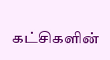கட்சிகளின்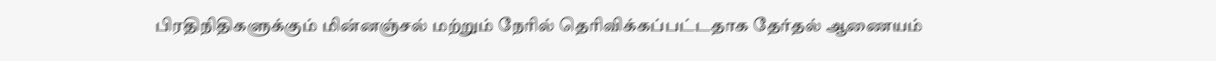பிரதிநிதிகளுக்கும் மின்னஞ்சல் மற்றும் நேரில் தெரிவிக்கப்பட்டதாக தேர்தல் ஆணையம்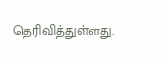தெரிவித்துள்ளது.